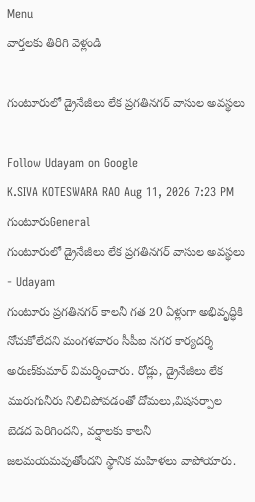Menu
వార్తలకు తిరిగి వెళ్లండి

గుంటూరులో డ్రైనేజీలు లేక ప్రగతినగర్ వాసుల అవస్థలు

Follow Udayam on Google
K.SIVA KOTESWARA RAO Aug 11, 2026 7:23 PM గుంటూరుGeneral
గుంటూరులో డ్రైనేజీలు లేక ప్రగతినగర్ వాసుల అవస్థలు - Udayam
గుంటూరు ప్రగతినగర్‌ కాలనీ గత 20 ఏళ్లుగా అభివృద్ధికి నోచుకోలేదని మంగళవారం సీపీఐ నగర కార్యదర్శి అరుణ్‌కుమార్‌ విమర్శించారు. రోడ్లు, డ్రైనేజీలు లేక మురుగునీరు నిలిచిపోవడంతో దోమలు,విషసర్పాల బెడద పెరిగిందని, వర్షాలకు కాలనీ జలమయమవుతోందని స్థానిక మహిళలు వాపోయారు.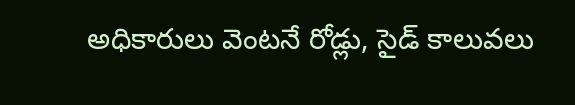అధికారులు వెంటనే రోడ్లు, సైడ్‌ కాలువలు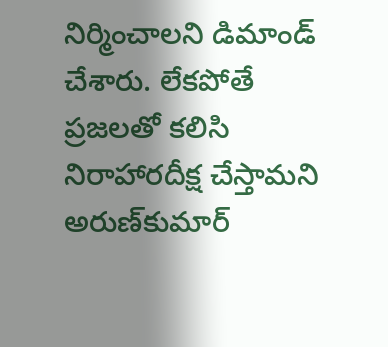నిర్మించాలని డిమాండ్‌ చేశారు. లేకపోతే ప్రజలతో కలిసి నిరాహారదీక్ష చేస్తామని అరుణ్‌కుమార్‌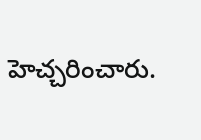హెచ్చరించారు.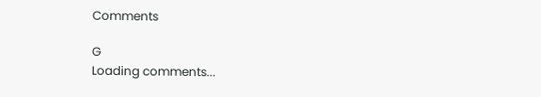Comments

G
Loading comments...